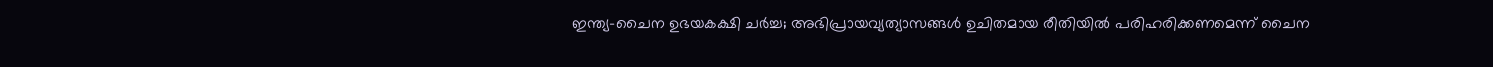ഇന്ത്യ-ചൈന ഉഭയകക്ഷി ചര്‍ച്ച; അഭിപ്രായവ്യത്യാസങ്ങള്‍ ഉചിതമായ രീതിയില്‍ പരിഹരിക്കണമെന്ന് ചൈന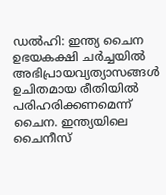ഡല്‍ഹി: ഇന്ത്യ ചൈന ഉഭയകക്ഷി ചര്‍ച്ചയില്‍ അഭിപ്രായവ്യത്യാസങ്ങള്‍ ഉചിതമായ രീതിയില്‍ പരിഹരിക്കണമെന്ന് ചൈന. ഇന്ത്യയിലെ ചൈനീസ്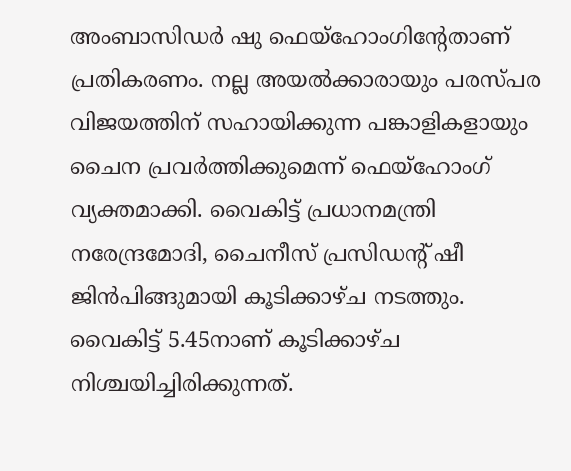അംബാസിഡര്‍ ഷു ഫെയ്ഹോംഗിന്റേതാണ് പ്രതികരണം. നല്ല അയല്‍ക്കാരായും പരസ്പര വിജയത്തിന് സഹായിക്കുന്ന പങ്കാളികളായും ചൈന പ്രവര്‍ത്തിക്കുമെന്ന് ഫെയ്ഹോംഗ് വ്യക്തമാക്കി. വൈകിട്ട് പ്രധാനമന്ത്രി നരേന്ദ്രമോദി, ചൈനീസ് പ്രസിഡന്റ് ഷീ ജിന്‍പിങ്ങുമായി കൂടിക്കാഴ്ച നടത്തും. വൈകിട്ട് 5.45നാണ് കൂടിക്കാഴ്ച നിശ്ചയിച്ചിരിക്കുന്നത്.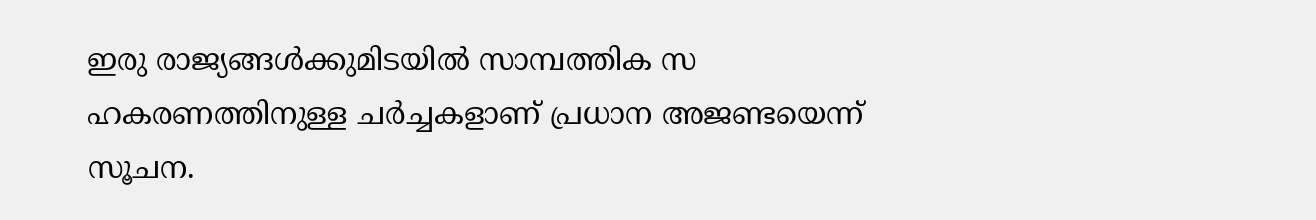ഇരു രാജ്യങ്ങള്‍ക്കുമിടയില്‍ സാമ്പത്തിക സ ഹകരണത്തിനുള്ള ചര്‍ച്ചകളാണ് പ്രധാന അജണ്ടയെന്ന് സൂചന.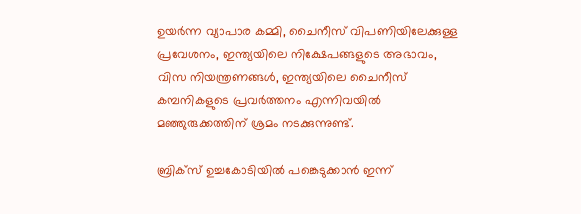ഉയര്‍ന്ന വ്യാപാര കമ്മി, ചൈനീസ് വിപണിയിലേക്കുള്ള പ്രവേശനം, ഇന്ത്യയിലെ നിക്ഷേപങ്ങളുടെ അഭാവം, വിസ നിയന്ത്രണങ്ങള്‍, ഇന്ത്യയിലെ ചൈനീസ് കമ്പനികളുടെ പ്രവര്‍ത്തനം എന്നിവയില്‍ മഞ്ഞുരുക്കത്തിന് ശ്രമം നടക്കുന്നുണ്ട്.

ബ്രിക്‌സ് ഉച്ചകോടിയില്‍ പങ്കെടുക്കാന്‍ ഇന്ന്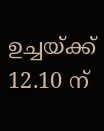ഉച്ചയ്ക്ക് 12.10 ന്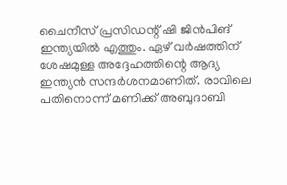ചൈനീസ് പ്രസിഡന്റ് ഷി ജിന്‍പിങ് ഇന്ത്യയില്‍ എത്തും. ഏഴ് വര്‍ഷത്തിന് ശേഷമുള്ള അദ്ദേഹത്തിന്റെ ആദ്യ ഇന്ത്യന്‍ സന്ദര്‍ശനമാണിത്. രാവിലെ പതിനൊന്ന് മണിക്ക് അബുദാബി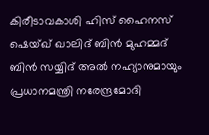കിരീടാവകാശി ഹിസ് ഹൈനസ് ഷെയ്ഖ് ഖാലിദ് ബിന്‍ മുഹമ്മദ് ബിന്‍ സയ്യിദ് അല്‍ നഹ്യാനുമായും പ്രധാനമന്ത്രി നരേന്ദ്രമോദി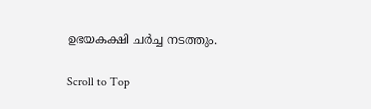ഉഭയകക്ഷി ചര്‍ച്ച നടത്തും.

Scroll to Top